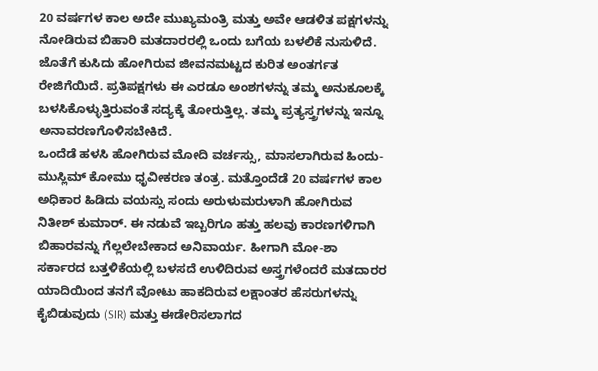20 ವರ್ಷಗಳ ಕಾಲ ಅದೇ ಮುಖ್ಯಮಂತ್ರಿ ಮತ್ತು ಅವೇ ಆಡಳಿತ ಪಕ್ಷಗಳನ್ನು ನೋಡಿರುವ ಬಿಹಾರಿ ಮತದಾರರಲ್ಲಿ ಒಂದು ಬಗೆಯ ಬಳಲಿಕೆ ನುಸುಳಿದೆ. ಜೊತೆಗೆ ಕುಸಿದು ಹೋಗಿರುವ ಜೀವನಮಟ್ಟದ ಕುರಿತ ಅಂತರ್ಗತ ರೇಜಿಗೆಯಿದೆ. ಪ್ರತಿಪಕ್ಷಗಳು ಈ ಎರಡೂ ಅಂಶಗಳನ್ನು ತಮ್ಮ ಅನುಕೂಲಕ್ಕೆ ಬಳಸಿಕೊಳ್ಳುತ್ತಿರುವಂತೆ ಸದ್ಯಕ್ಕೆ ತೋರುತ್ತಿಲ್ಲ. ತಮ್ಮ ಪ್ರತ್ಯಸ್ತ್ರಗಳನ್ನು ಇನ್ನೂ ಅನಾವರಣಗೊಳಿಸಬೇಕಿದೆ.
ಒಂದೆಡೆ ಹಳಸಿ ಹೋಗಿರುವ ಮೋದಿ ವರ್ಚಸ್ಸು, ಮಾಸಲಾಗಿರುವ ಹಿಂದು-ಮುಸ್ಲಿಮ್ ಕೋಮು ಧೃವೀಕರಣ ತಂತ್ರ. ಮತ್ತೊಂದೆಡೆ 20 ವರ್ಷಗಳ ಕಾಲ ಅಧಿಕಾರ ಹಿಡಿದು ವಯಸ್ಸು ಸಂದು ಅರುಳುಮರುಳಾಗಿ ಹೋಗಿರುವ ನಿತೀಶ್ ಕುಮಾರ್. ಈ ನಡುವೆ ಇಬ್ಬರಿಗೂ ಹತ್ತು ಹಲವು ಕಾರಣಗಳಿಗಾಗಿ ಬಿಹಾರವನ್ನು ಗೆಲ್ಲಲೇಬೇಕಾದ ಅನಿವಾರ್ಯ. ಹೀಗಾಗಿ ಮೋ-ಶಾ ಸರ್ಕಾರದ ಬತ್ತಳಿಕೆಯಲ್ಲಿ ಬಳಸದೆ ಉಳಿದಿರುವ ಅಸ್ತ್ರಗಳೆಂದರೆ ಮತದಾರರ ಯಾದಿಯಿಂದ ತನಗೆ ವೋಟು ಹಾಕದಿರುವ ಲಕ್ಷಾಂತರ ಹೆಸರುಗಳನ್ನು ಕೈಬಿಡುವುದು (SIR) ಮತ್ತು ಈಡೇರಿಸಲಾಗದ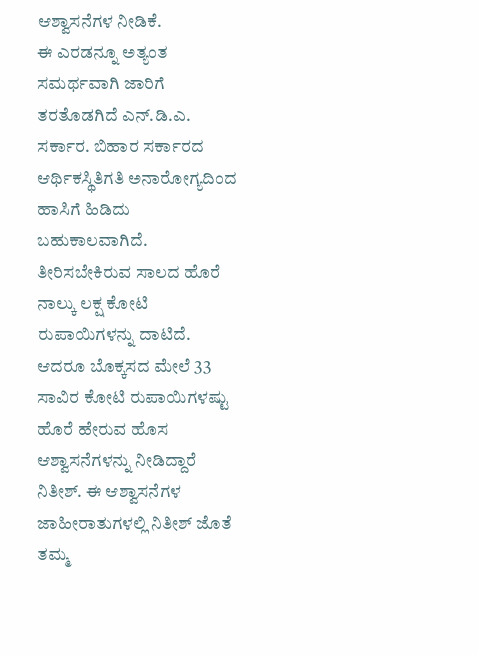ಆಶ್ವಾಸನೆಗಳ ನೀಡಿಕೆ.
ಈ ಎರಡನ್ನೂ ಅತ್ಯಂತ ಸಮರ್ಥವಾಗಿ ಜಾರಿಗೆ ತರತೊಡಗಿದೆ ಎನ್.ಡಿ.ಎ. ಸರ್ಕಾರ. ಬಿಹಾರ ಸರ್ಕಾರದ ಆರ್ಥಿಕಸ್ಥಿತಿಗತಿ ಅನಾರೋಗ್ಯದಿಂದ ಹಾಸಿಗೆ ಹಿಡಿದು ಬಹುಕಾಲವಾಗಿದೆ. ತೀರಿಸಬೇಕಿರುವ ಸಾಲದ ಹೊರೆ ನಾಲ್ಕು ಲಕ್ಷ ಕೋಟಿ ರುಪಾಯಿಗಳನ್ನು ದಾಟಿದೆ. ಆದರೂ ಬೊಕ್ಕಸದ ಮೇಲೆ 33 ಸಾವಿರ ಕೋಟಿ ರುಪಾಯಿಗಳಷ್ಟು ಹೊರೆ ಹೇರುವ ಹೊಸ ಆಶ್ವಾಸನೆಗಳನ್ನು ನೀಡಿದ್ದಾರೆ ನಿತೀಶ್. ಈ ಆಶ್ವಾಸನೆಗಳ ಜಾಹೀರಾತುಗಳಲ್ಲಿ ನಿತೀಶ್ ಜೊತೆ ತಮ್ಮ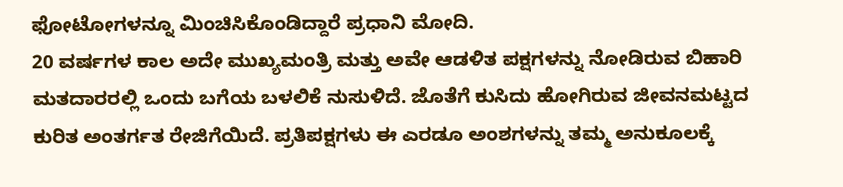ಫೋಟೋಗಳನ್ನೂ ಮಿಂಚಿಸಿಕೊಂಡಿದ್ದಾರೆ ಪ್ರಧಾನಿ ಮೋದಿ.
20 ವರ್ಷಗಳ ಕಾಲ ಅದೇ ಮುಖ್ಯಮಂತ್ರಿ ಮತ್ತು ಅವೇ ಆಡಳಿತ ಪಕ್ಷಗಳನ್ನು ನೋಡಿರುವ ಬಿಹಾರಿ ಮತದಾರರಲ್ಲಿ ಒಂದು ಬಗೆಯ ಬಳಲಿಕೆ ನುಸುಳಿದೆ. ಜೊತೆಗೆ ಕುಸಿದು ಹೋಗಿರುವ ಜೀವನಮಟ್ಟದ ಕುರಿತ ಅಂತರ್ಗತ ರೇಜಿಗೆಯಿದೆ. ಪ್ರತಿಪಕ್ಷಗಳು ಈ ಎರಡೂ ಅಂಶಗಳನ್ನು ತಮ್ಮ ಅನುಕೂಲಕ್ಕೆ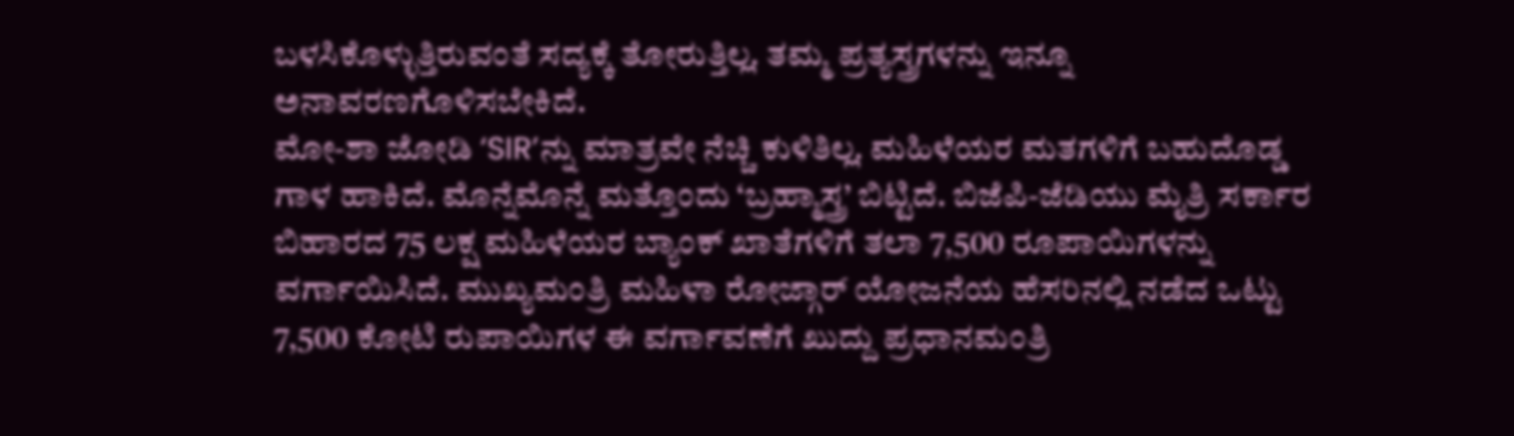ಬಳಸಿಕೊಳ್ಳುತ್ತಿರುವಂತೆ ಸದ್ಯಕ್ಕೆ ತೋರುತ್ತಿಲ್ಲ. ತಮ್ಮ ಪ್ರತ್ಯಸ್ತ್ರಗಳನ್ನು ಇನ್ನೂ ಅನಾವರಣಗೊಳಿಸಬೇಕಿದೆ.
ಮೋ-ಶಾ ಜೋಡಿ ‘SIR’ನ್ನು ಮಾತ್ರವೇ ನೆಚ್ಚಿ ಕುಳಿತಿಲ್ಲ. ಮಹಿಳೆಯರ ಮತಗಳಿಗೆ ಬಹುದೊಡ್ಡ ಗಾಳ ಹಾಕಿದೆ. ಮೊನ್ನೆಮೊನ್ನೆ ಮತ್ತೊಂದು ‘ಬ್ರಹ್ಮಾಸ್ತ್ರ’ ಬಿಟ್ಟಿದೆ. ಬಿಜೆಪಿ-ಜೆಡಿಯು ಮೈತ್ರಿ ಸರ್ಕಾರ ಬಿಹಾರದ 75 ಲಕ್ಷ ಮಹಿಳೆಯರ ಬ್ಯಾಂಕ್ ಖಾತೆಗಳಿಗೆ ತಲಾ 7,500 ರೂಪಾಯಿಗಳನ್ನು ವರ್ಗಾಯಿಸಿದೆ. ಮುಖ್ಯಮಂತ್ರಿ ಮಹಿಳಾ ರೋಜ್ಗಾರ್ ಯೋಜನೆಯ ಹೆಸರಿನಲ್ಲಿ ನಡೆದ ಒಟ್ಟು 7,500 ಕೋಟಿ ರುಪಾಯಿಗಳ ಈ ವರ್ಗಾವಣೆಗೆ ಖುದ್ದು ಪ್ರಧಾನಮಂತ್ರಿ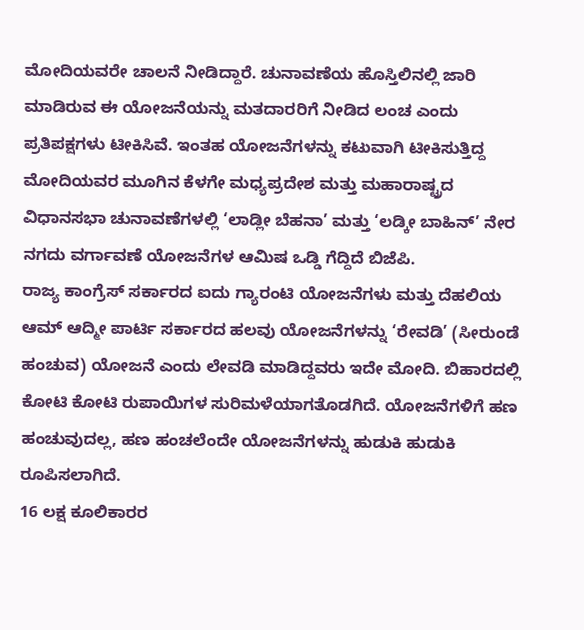ಮೋದಿಯವರೇ ಚಾಲನೆ ನೀಡಿದ್ದಾರೆ. ಚುನಾವಣೆಯ ಹೊಸ್ತಿಲಿನಲ್ಲಿ ಜಾರಿ ಮಾಡಿರುವ ಈ ಯೋಜನೆಯನ್ನು ಮತದಾರರಿಗೆ ನೀಡಿದ ಲಂಚ ಎಂದು ಪ್ರತಿಪಕ್ಷಗಳು ಟೀಕಿಸಿವೆ. ಇಂತಹ ಯೋಜನೆಗಳನ್ನು ಕಟುವಾಗಿ ಟೀಕಿಸುತ್ತಿದ್ದ ಮೋದಿಯವರ ಮೂಗಿನ ಕೆಳಗೇ ಮಧ್ಯಪ್ರದೇಶ ಮತ್ತು ಮಹಾರಾಷ್ಟ್ರದ ವಿಧಾನಸಭಾ ಚುನಾವಣೆಗಳಲ್ಲಿ ‘ಲಾಡ್ಲೀ ಬೆಹನಾ’ ಮತ್ತು ‘ಲಡ್ಕೀ ಬಾಹಿನ್’ ನೇರ ನಗದು ವರ್ಗಾವಣೆ ಯೋಜನೆಗಳ ಆಮಿಷ ಒಡ್ಡಿ ಗೆದ್ದಿದೆ ಬಿಜೆಪಿ.
ರಾಜ್ಯ ಕಾಂಗ್ರೆಸ್ ಸರ್ಕಾರದ ಐದು ಗ್ಯಾರಂಟಿ ಯೋಜನೆಗಳು ಮತ್ತು ದೆಹಲಿಯ ಆಮ್ ಆದ್ಮೀ ಪಾರ್ಟಿ ಸರ್ಕಾರದ ಹಲವು ಯೋಜನೆಗಳನ್ನು ‘ರೇವಡಿ’ (ಸೀರುಂಡೆ ಹಂಚುವ) ಯೋಜನೆ ಎಂದು ಲೇವಡಿ ಮಾಡಿದ್ದವರು ಇದೇ ಮೋದಿ. ಬಿಹಾರದಲ್ಲಿ ಕೋಟಿ ಕೋಟಿ ರುಪಾಯಿಗಳ ಸುರಿಮಳೆಯಾಗತೊಡಗಿದೆ. ಯೋಜನೆಗಳಿಗೆ ಹಣ ಹಂಚುವುದಲ್ಲ, ಹಣ ಹಂಚಲೆಂದೇ ಯೋಜನೆಗಳನ್ನು ಹುಡುಕಿ ಹುಡುಕಿ ರೂಪಿಸಲಾಗಿದೆ.
16 ಲಕ್ಷ ಕೂಲಿಕಾರರ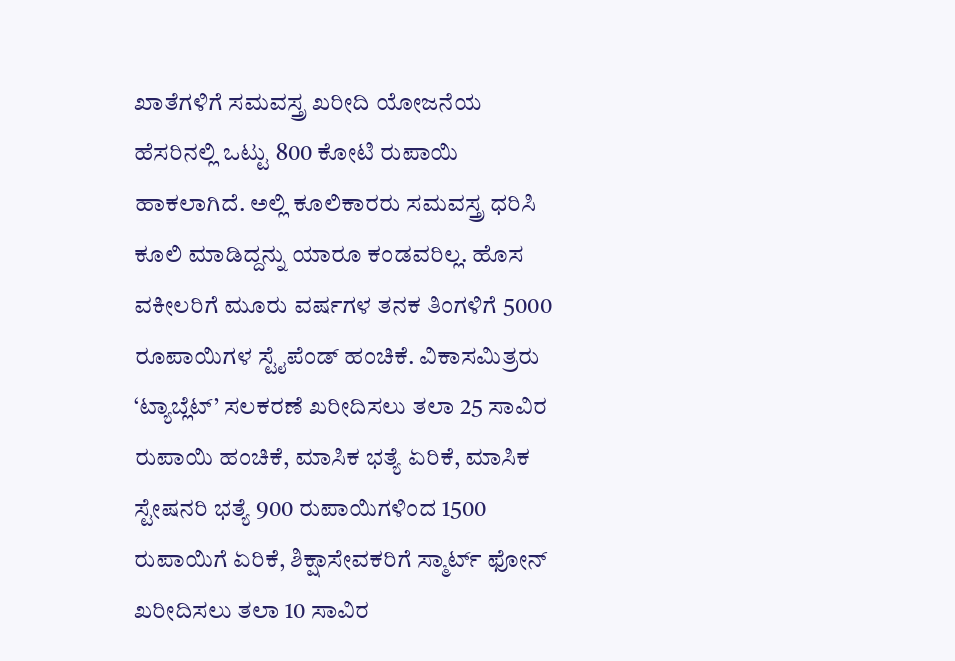ಖಾತೆಗಳಿಗೆ ಸಮವಸ್ತ್ರ ಖರೀದಿ ಯೋಜನೆಯ ಹೆಸರಿನಲ್ಲಿ ಒಟ್ಟು 800 ಕೋಟಿ ರುಪಾಯಿ ಹಾಕಲಾಗಿದೆ. ಅಲ್ಲಿ ಕೂಲಿಕಾರರು ಸಮವಸ್ತ್ರ ಧರಿಸಿ ಕೂಲಿ ಮಾಡಿದ್ದನ್ನು ಯಾರೂ ಕಂಡವರಿಲ್ಲ. ಹೊಸ ವಕೀಲರಿಗೆ ಮೂರು ವರ್ಷಗಳ ತನಕ ತಿಂಗಳಿಗೆ 5000 ರೂಪಾಯಿಗಳ ಸ್ಟೈಪೆಂಡ್ ಹಂಚಿಕೆ. ವಿಕಾಸಮಿತ್ರರು ‘ಟ್ಯಾಬ್ಲೆಟ್’ ಸಲಕರಣೆ ಖರೀದಿಸಲು ತಲಾ 25 ಸಾವಿರ ರುಪಾಯಿ ಹಂಚಿಕೆ, ಮಾಸಿಕ ಭತ್ಯೆ ಏರಿಕೆ, ಮಾಸಿಕ ಸ್ಟೇಷನರಿ ಭತ್ಯೆ 900 ರುಪಾಯಿಗಳಿಂದ 1500 ರುಪಾಯಿಗೆ ಏರಿಕೆ, ಶಿಕ್ಷಾಸೇವಕರಿಗೆ ಸ್ಮಾರ್ಟ್ ಫೋನ್ ಖರೀದಿಸಲು ತಲಾ 10 ಸಾವಿರ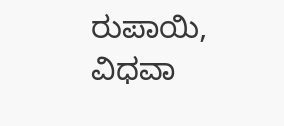ರುಪಾಯಿ, ವಿಧವಾ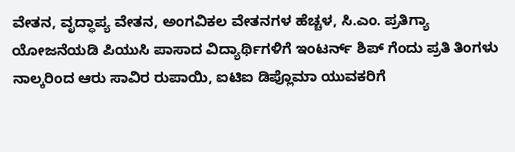ವೇತನ, ವೃದ್ಧಾಪ್ಯ ವೇತನ, ಅಂಗವಿಕಲ ವೇತನಗಳ ಹೆಚ್ಚಳ, ಸಿ.ಎಂ. ಪ್ರತಿಗ್ಯಾ ಯೋಜನೆಯಡಿ ಪಿಯುಸಿ ಪಾಸಾದ ವಿದ್ಯಾರ್ಥಿಗಳಿಗೆ ಇಂಟರ್ನ್ ಶಿಪ್ ಗೆಂದು ಪ್ರತಿ ತಿಂಗಳು ನಾಲ್ಕರಿಂದ ಆರು ಸಾವಿರ ರುಪಾಯಿ, ಐಟಿಐ ಡಿಪ್ಲೊಮಾ ಯುವಕರಿಗೆ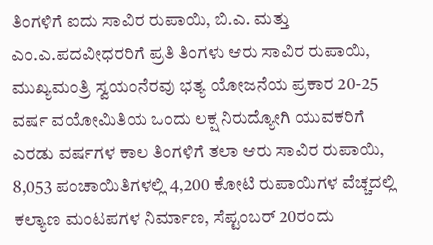ತಿಂಗಳಿಗೆ ಐದು ಸಾವಿರ ರುಪಾಯಿ, ಬಿ.ಎ. ಮತ್ತು ಎಂ.ಎ.ಪದವೀಧರರಿಗೆ ಪ್ರತಿ ತಿಂಗಳು ಆರು ಸಾವಿರ ರುಪಾಯಿ, ಮುಖ್ಯಮಂತ್ರಿ ಸ್ವಯಂನೆರವು ಭತ್ಯ ಯೋಜನೆಯ ಪ್ರಕಾರ 20-25 ವರ್ಷ ವಯೋಮಿತಿಯ ಒಂದು ಲಕ್ಷ ನಿರುದ್ಯೋಗಿ ಯುವಕರಿಗೆ ಎರಡು ವರ್ಷಗಳ ಕಾಲ ತಿಂಗಳಿಗೆ ತಲಾ ಆರು ಸಾವಿರ ರುಪಾಯಿ, 8,053 ಪಂಚಾಯಿತಿಗಳಲ್ಲಿ 4,200 ಕೋಟಿ ರುಪಾಯಿಗಳ ವೆಚ್ಚದಲ್ಲಿ ಕಲ್ಯಾಣ ಮಂಟಪಗಳ ನಿರ್ಮಾಣ, ಸೆಪ್ಟಂಬರ್ 20ರಂದು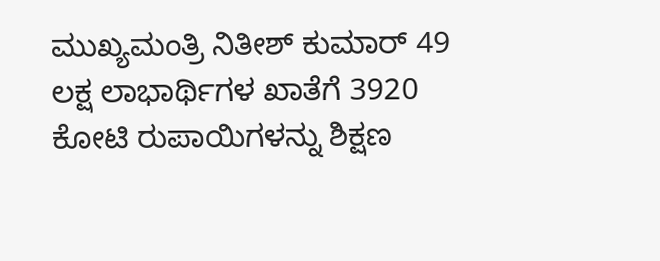ಮುಖ್ಯಮಂತ್ರಿ ನಿತೀಶ್ ಕುಮಾರ್ 49 ಲಕ್ಷ ಲಾಭಾರ್ಥಿಗಳ ಖಾತೆಗೆ 3920 ಕೋಟಿ ರುಪಾಯಿಗಳನ್ನು ಶಿಕ್ಷಣ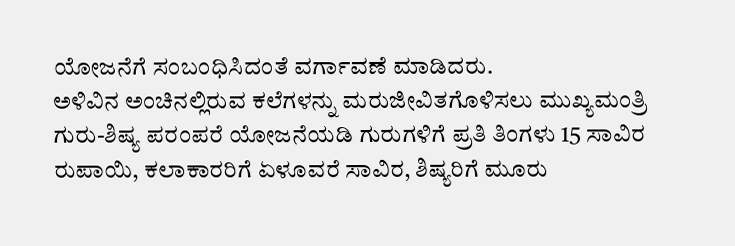ಯೋಜನೆಗೆ ಸಂಬಂಧಿಸಿದಂತೆ ವರ್ಗಾವಣೆ ಮಾಡಿದರು.
ಅಳಿವಿನ ಅಂಚಿನಲ್ಲಿರುವ ಕಲೆಗಳನ್ನು ಮರುಜೀವಿತಗೊಳಿಸಲು ಮುಖ್ಯಮಂತ್ರಿ ಗುರು-ಶಿಷ್ಯ ಪರಂಪರೆ ಯೋಜನೆಯಡಿ ಗುರುಗಳಿಗೆ ಪ್ರತಿ ತಿಂಗಳು 15 ಸಾವಿರ ರುಪಾಯಿ, ಕಲಾಕಾರರಿಗೆ ಏಳೂವರೆ ಸಾವಿರ, ಶಿಷ್ಯರಿಗೆ ಮೂರು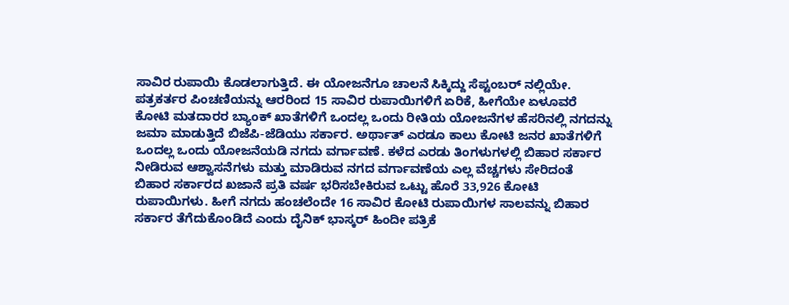ಸಾವಿರ ರುಪಾಯಿ ಕೊಡಲಾಗುತ್ತಿದೆ. ಈ ಯೋಜನೆಗೂ ಚಾಲನೆ ಸಿಕ್ಕಿದ್ದು ಸೆಪ್ಟಂಬರ್ ನಲ್ಲಿಯೇ. ಪತ್ರಕರ್ತರ ಪಿಂಚಣಿಯನ್ನು ಆರರಿಂದ 15 ಸಾವಿರ ರುಪಾಯಿಗಳಿಗೆ ಏರಿಕೆ, ಹೀಗೆಯೇ ಏಳೂವರೆ ಕೋಟಿ ಮತದಾರರ ಬ್ಯಾಂಕ್ ಖಾತೆಗಳಿಗೆ ಒಂದಲ್ಲ ಒಂದು ರೀತಿಯ ಯೋಜನೆಗಳ ಹೆಸರಿನಲ್ಲಿ ನಗದನ್ನು ಜಮಾ ಮಾಡುತ್ತಿದೆ ಬಿಜೆಪಿ-ಜೆಡಿಯು ಸರ್ಕಾರ. ಅರ್ಥಾತ್ ಎರಡೂ ಕಾಲು ಕೋಟಿ ಜನರ ಖಾತೆಗಳಿಗೆ ಒಂದಲ್ಲ ಒಂದು ಯೋಜನೆಯಡಿ ನಗದು ವರ್ಗಾವಣೆ. ಕಳೆದ ಎರಡು ತಿಂಗಳುಗಳಲ್ಲಿ ಬಿಹಾರ ಸರ್ಕಾರ ನೀಡಿರುವ ಆಶ್ವಾಸನೆಗಳು ಮತ್ತು ಮಾಡಿರುವ ನಗದ ವರ್ಗಾವಣೆಯ ಎಲ್ಲ ವೆಚ್ಚಗಳು ಸೇರಿದಂತೆ ಬಿಹಾರ ಸರ್ಕಾರದ ಖಜಾನೆ ಪ್ರತಿ ವರ್ಷ ಭರಿಸಬೇಕಿರುವ ಒಟ್ಟು ಹೊರೆ 33,926 ಕೋಟಿ ರುಪಾಯಿಗಳು. ಹೀಗೆ ನಗದು ಹಂಚಲೆಂದೇ 16 ಸಾವಿರ ಕೋಟಿ ರುಪಾಯಿಗಳ ಸಾಲವನ್ನು ಬಿಹಾರ ಸರ್ಕಾರ ತೆಗೆದುಕೊಂಡಿದೆ ಎಂದು ದೈನಿಕ್ ಭಾಸ್ಕರ್ ಹಿಂದೀ ಪತ್ರಿಕೆ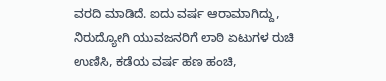ವರದಿ ಮಾಡಿದೆ. ಐದು ವರ್ಷ ಆರಾಮಾಗಿದ್ದು, ನಿರುದ್ಯೋಗಿ ಯುವಜನರಿಗೆ ಲಾಠಿ ಏಟುಗಳ ರುಚಿ ಉಣಿಸಿ, ಕಡೆಯ ವರ್ಷ ಹಣ ಹಂಚಿ,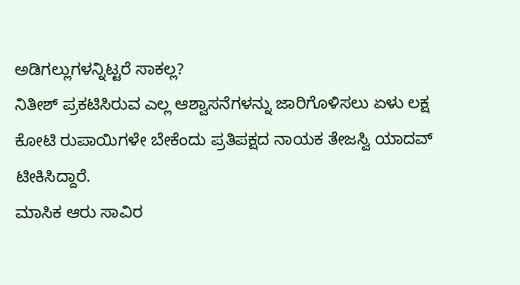ಅಡಿಗಲ್ಲುಗಳನ್ನಿಟ್ಟರೆ ಸಾಕಲ್ಲ?
ನಿತೀಶ್ ಪ್ರಕಟಿಸಿರುವ ಎಲ್ಲ ಆಶ್ವಾಸನೆಗಳನ್ನು ಜಾರಿಗೊಳಿಸಲು ಏಳು ಲಕ್ಷ ಕೋಟಿ ರುಪಾಯಿಗಳೇ ಬೇಕೆಂದು ಪ್ರತಿಪಕ್ಷದ ನಾಯಕ ತೇಜಸ್ವಿ ಯಾದವ್ ಟೀಕಿಸಿದ್ದಾರೆ.
ಮಾಸಿಕ ಆರು ಸಾವಿರ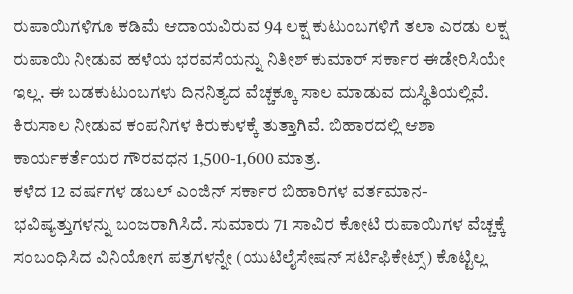ರುಪಾಯಿಗಳಿಗೂ ಕಡಿಮೆ ಆದಾಯವಿರುವ 94 ಲಕ್ಷ ಕುಟುಂಬಗಳಿಗೆ ತಲಾ ಎರಡು ಲಕ್ಷ ರುಪಾಯಿ ನೀಡುವ ಹಳೆಯ ಭರವಸೆಯನ್ನು ನಿತೀಶ್ ಕುಮಾರ್ ಸರ್ಕಾರ ಈಡೇರಿಸಿಯೇ ಇಲ್ಲ. ಈ ಬಡಕುಟುಂಬಗಳು ದಿನನಿತ್ಯದ ವೆಚ್ಚಕ್ಕೂ ಸಾಲ ಮಾಡುವ ದುಸ್ಥಿತಿಯಲ್ಲಿವೆ. ಕಿರುಸಾಲ ನೀಡುವ ಕಂಪನಿಗಳ ಕಿರುಕುಳಕ್ಕೆ ತುತ್ತಾಗಿವೆ. ಬಿಹಾರದಲ್ಲಿ ಆಶಾ ಕಾರ್ಯಕರ್ತೆಯರ ಗೌರವಧನ 1,500-1,600 ಮಾತ್ರ.
ಕಳೆದ 12 ವರ್ಷಗಳ ಡಬಲ್ ಎಂಜಿನ್ ಸರ್ಕಾರ ಬಿಹಾರಿಗಳ ವರ್ತಮಾನ-ಭವಿಷ್ಯತ್ತುಗಳನ್ನು ಬಂಜರಾಗಿಸಿದೆ. ಸುಮಾರು 71 ಸಾವಿರ ಕೋಟಿ ರುಪಾಯಿಗಳ ವೆಚ್ಚಕ್ಕೆ ಸಂಬಂಧಿಸಿದ ವಿನಿಯೋಗ ಪತ್ರಗಳನ್ನೇ (ಯುಟಿಲೈಸೇಷನ್ ಸರ್ಟಿಫಿಕೇಟ್ಸ್) ಕೊಟ್ಟಿಲ್ಲ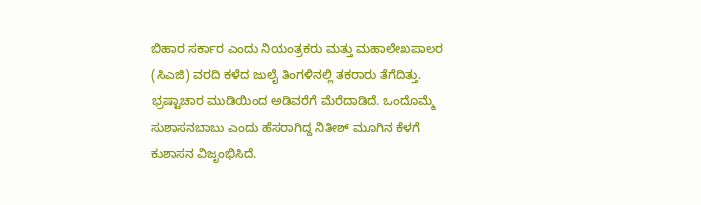ಬಿಹಾರ ಸರ್ಕಾರ ಎಂದು ನಿಯಂತ್ರಕರು ಮತ್ತು ಮಹಾಲೇಖಪಾಲರ (ಸಿಎಜಿ) ವರದಿ ಕಳೆದ ಜುಲೈ ತಿಂಗಳಿನಲ್ಲಿ ತಕರಾರು ತೆಗೆದಿತ್ತು. ಭ್ರಷ್ಟಾಚಾರ ಮುಡಿಯಿಂದ ಅಡಿವರೆಗೆ ಮೆರೆದಾಡಿದೆ. ಒಂದೊಮ್ಮೆ ಸುಶಾಸನಬಾಬು ಎಂದು ಹೆಸರಾಗಿದ್ದ ನಿತೀಶ್ ಮೂಗಿನ ಕೆಳಗೆ ಕುಶಾಸನ ವಿಜೃಂಭಿಸಿದೆ.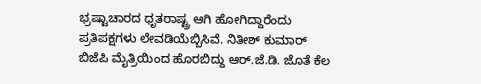ಭ್ರಷ್ಟಾಚಾರದ ಧೃತರಾಷ್ಟ್ರ ಆಗಿ ಹೋಗಿದ್ದಾರೆಂದು ಪ್ರತಿಪಕ್ಷಗಳು ಲೇವಡಿಯೆಬ್ಬಿಸಿವೆ. ನಿತೀಶ್ ಕುಮಾರ್ ಬಿಜೆಪಿ ಮೈತ್ರಿಯಿಂದ ಹೊರಬಿದ್ದು ಆರ್.ಜೆ.ಡಿ. ಜೊತೆ ಕೆಲ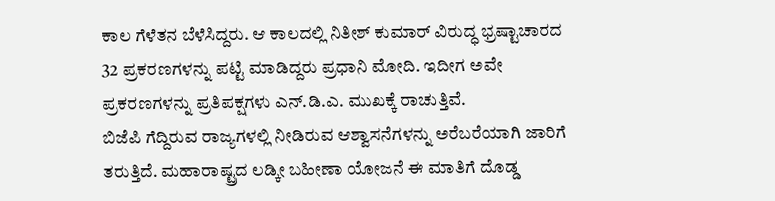ಕಾಲ ಗೆಳೆತನ ಬೆಳೆಸಿದ್ದರು. ಆ ಕಾಲದಲ್ಲಿ ನಿತೀಶ್ ಕುಮಾರ್ ವಿರುದ್ಧ ಭ್ರಷ್ಟಾಚಾರದ 32 ಪ್ರಕರಣಗಳನ್ನು ಪಟ್ಟಿ ಮಾಡಿದ್ದರು ಪ್ರಧಾನಿ ಮೋದಿ. ಇದೀಗ ಅವೇ ಪ್ರಕರಣಗಳನ್ನು ಪ್ರತಿಪಕ್ಷಗಳು ಎನ್.ಡಿ.ಎ. ಮುಖಕ್ಕೆ ರಾಚುತ್ತಿವೆ.
ಬಿಜೆಪಿ ಗೆದ್ದಿರುವ ರಾಜ್ಯಗಳಲ್ಲಿ ನೀಡಿರುವ ಆಶ್ವಾಸನೆಗಳನ್ನು ಅರೆಬರೆಯಾಗಿ ಜಾರಿಗೆ ತರುತ್ತಿದೆ. ಮಹಾರಾಷ್ಟ್ರದ ಲಡ್ಕೀ ಬಹೀಣಾ ಯೋಜನೆ ಈ ಮಾತಿಗೆ ದೊಡ್ಡ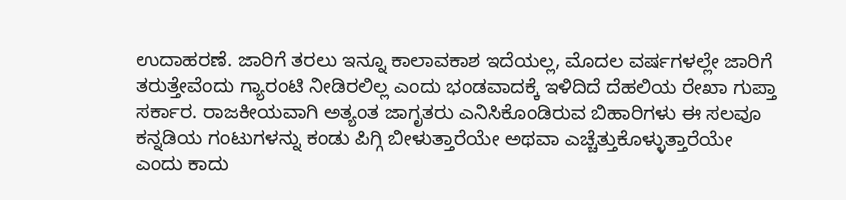ಉದಾಹರಣೆ. ಜಾರಿಗೆ ತರಲು ಇನ್ನೂ ಕಾಲಾವಕಾಶ ಇದೆಯಲ್ಲ, ಮೊದಲ ವರ್ಷಗಳಲ್ಲೇ ಜಾರಿಗೆ ತರುತ್ತೇವೆಂದು ಗ್ಯಾರಂಟಿ ನೀಡಿರಲಿಲ್ಲ ಎಂದು ಭಂಡವಾದಕ್ಕೆ ಇಳಿದಿದೆ ದೆಹಲಿಯ ರೇಖಾ ಗುಪ್ತಾ ಸರ್ಕಾರ. ರಾಜಕೀಯವಾಗಿ ಅತ್ಯಂತ ಜಾಗೃತರು ಎನಿಸಿಕೊಂಡಿರುವ ಬಿಹಾರಿಗಳು ಈ ಸಲವೂ ಕನ್ನಡಿಯ ಗಂಟುಗಳನ್ನು ಕಂಡು ಪಿಗ್ಗಿ ಬೀಳುತ್ತಾರೆಯೇ ಅಥವಾ ಎಚ್ಚೆತ್ತುಕೊಳ್ಳುತ್ತಾರೆಯೇ ಎಂದು ಕಾದು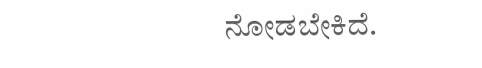ನೋಡಬೇಕಿದೆ.